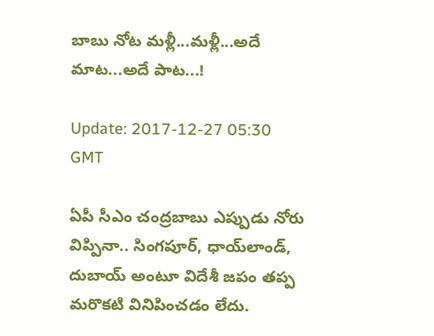బాబు నోట మ‌ళ్లీ...మళ్లీ...అదే మాట...అదే పాట‌...!

Update: 2017-12-27 05:30 GMT

ఏపీ సీఎం చంద్రబాబు ఎప్పుడు నోరు విప్పినా.. సింగ‌పూర్‌, ధాయ్‌లాండ్‌, దుబాయ్ అంటూ విదేశీ జ‌పం త‌ప్ప మ‌రొక‌టి వినిపించ‌డం లేదు.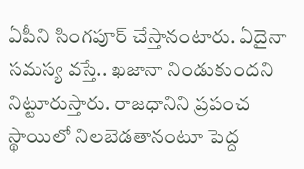ఏపీని సింగ‌పూర్ చేస్తానంటారు. ఏదైనా స‌మ‌స్య వ‌స్తే.. ఖ‌జానా నిండుకుంద‌ని నిట్టూరుస్తారు. రాజ‌ధానిని ప్రపంచ స్థాయిలో నిల‌బెడ‌తానంటూ పెద్ద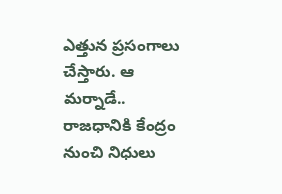ఎత్తున ప్రసంగాలు చేస్తారు. ఆ మ‌ర్నాడే.. రాజ‌ధానికి కేంద్రం నుంచి నిధులు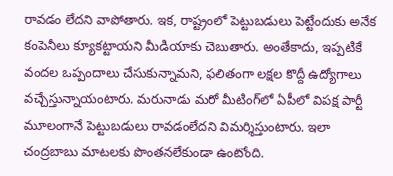రావ‌డం లేద‌ని వాపోతారు. ఇక‌, రాష్ట్రంలో పెట్టుబ‌డులు పెట్టేందుకు అనేక కంపెనీలు క్యూక‌ట్టాయ‌ని మీడియాకు చెబుతారు. అంతేకాదు, ఇప్పటికే వంద‌ల ఒప్పందాలు చేసుకున్నామ‌ని, ఫ‌లితంగా ల‌క్షల కొద్దీ ఉద్యోగాలు వ‌చ్చేస్తున్నాయంటారు. మ‌రునాడు మ‌రో మీటింగ్‌లో ఏపీలో విప‌క్ష పార్టీ మూలంగానే పెట్టుబ‌డులు రావ‌డంలేద‌ని విమ‌ర్శిస్తుంటారు. ఇలా చంద్రబాబు మాట‌ల‌కు పొంత‌న‌లేకుండా ఉంటోంది.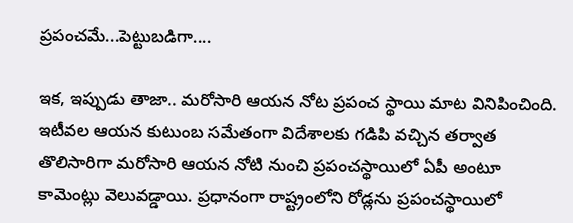ప్రపంచమే...పెట్టుబడిగా....

ఇక‌, ఇప్పుడు తాజా.. మ‌రోసారి ఆయ‌న నోట ప్రపంచ స్థాయి మాట వినిపించింది. ఇటీవ‌ల ఆయ‌న కుటుంబ స‌మేతంగా విదేశాల‌కు గ‌డిపి వ‌చ్చిన త‌ర్వాత తొలిసారిగా మ‌రోసారి ఆయ‌న నోటి నుంచి ప్రపంచ‌స్థాయిలో ఏపీ అంటూ కామెంట్లు వెలువ‌డ్డాయి. ప్రధానంగా రాష్ట్రంలోని రోడ్లను ప్రపంచ‌స్థాయిలో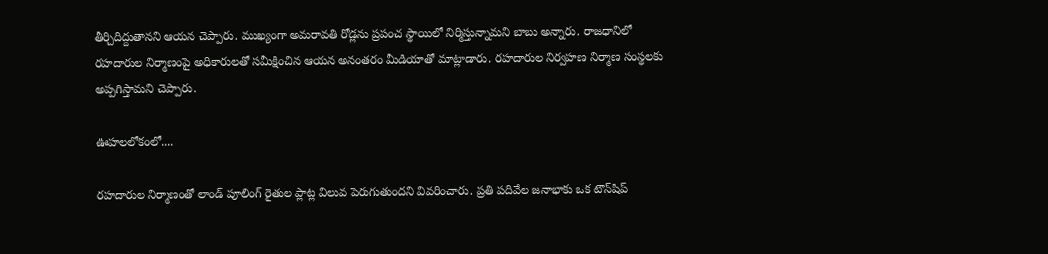తీర్చిదిద్దుతాన‌ని ఆయ‌న చెప్పారు. ముఖ్యంగా అమ‌రావ‌తి రోడ్లను ప్రపంచ స్థాయిలో నిర్మిస్తున్నామని బాబు అన్నారు. రాజధానిలో రహదారుల నిర్మాణంపై అధికారులతో సమీక్షించిన ఆయ‌న అనంత‌రం మీడియాతో మాట్లాడారు. రహదారుల నిర్వహణ నిర్మాణ సంస్థలకు అప్పగిస్తామని చెప్పారు.

ఊహలలోకంలో....

రహదారుల నిర్మాణంతో లాండ్‌ పూలింగ్‌ రైతుల ప్లాట్ల విలువ పెరుగుతుందని వివరించారు. ప్రతి పదివేల జనాభాకు ఒక టౌన్‌షిప్‌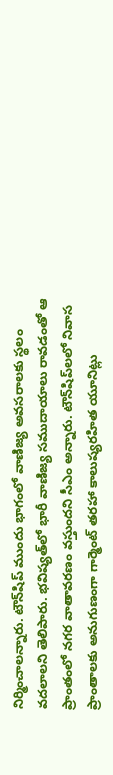నిర్మించాలన్నారు. టౌన్‌షిప్‌ ముందు భాగంలో వాణిజ్య అవసరాలకు స్థలం వదలాలని తెలిపారు. భవిష్యత్‌లో భారీ వాణిజ్య సముదాయాలు రావడంతో ఆ ప్రాంతంలో నగర వాతావరణం వస్తుందని సీఎం అన్నారు. టౌన్‌షిప్‌లలో నివాస ప్రాంతాలకు అనుగుణంగా గార్మెంట్‌ తరహా కాలుష్యరహిత యూనిట్లు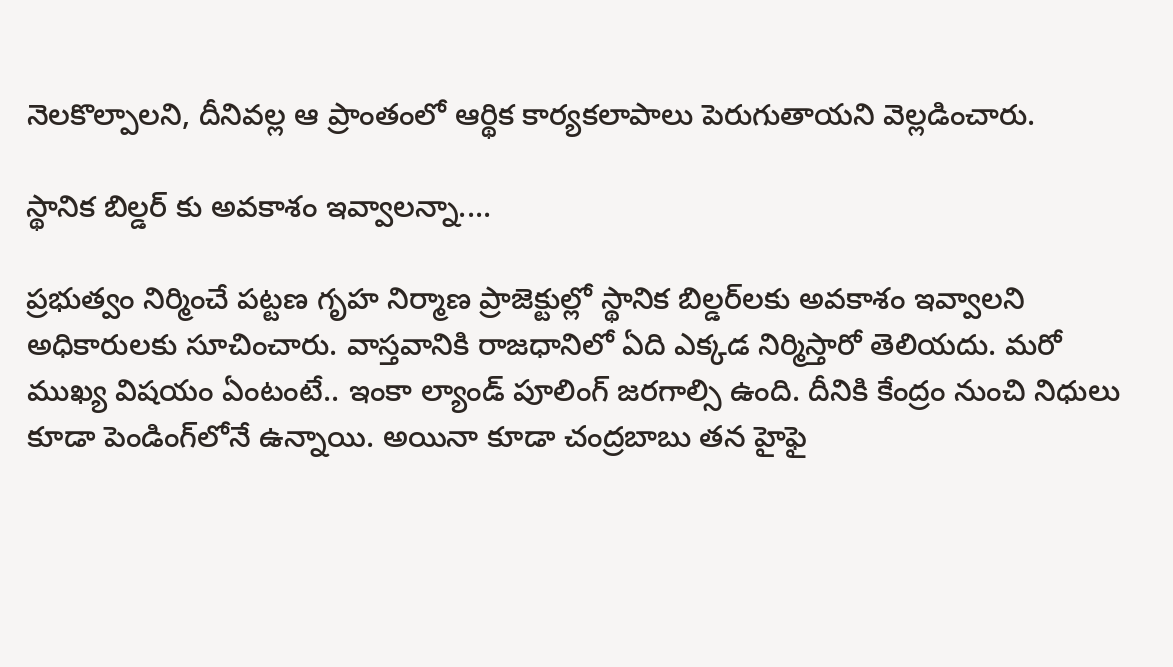నెలకొల్పాలని, దీనివల్ల ఆ ప్రాంతంలో ఆర్థిక కార్యకలాపాలు పెరుగుతాయని వెల్లడించారు.

స్థానిక బిల్డర్ కు అవకాశం ఇవ్వాలన్నా....

ప్రభుత్వం నిర్మించే పట్టణ గృహ నిర్మాణ ప్రాజెక్టుల్లో స్థానిక బిల్డర్‌లకు అవకాశం ఇవ్వాలని అధికారులకు సూచించారు. వాస్తవానికి రాజ‌ధానిలో ఏది ఎక్కడ నిర్మిస్తారో తెలియ‌దు. మ‌రో ముఖ్య విష‌యం ఏంటంటే.. ఇంకా ల్యాండ్ పూలింగ్ జ‌ర‌గాల్సి ఉంది. దీనికి కేంద్రం నుంచి నిధులు కూడా పెండింగ్‌లోనే ఉన్నాయి. అయినా కూడా చంద్రబాబు త‌న హైఫై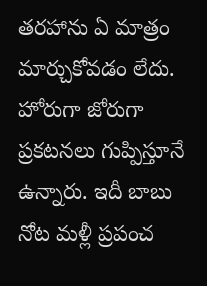త‌ర‌హాను ఏ మాత్రం మార్చుకోవ‌డం లేదు. హోరుగా జోరుగా ప్రక‌ట‌న‌లు గుప్పిస్తూనే ఉన్నారు. ఇదీ బాబు నోట మ‌ళ్లీ ప్రపంచ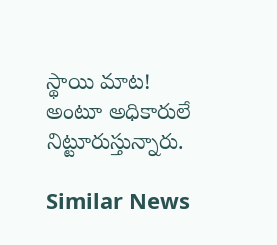స్థాయి మాట‌! అంటూ అధికారులే నిట్టూరుస్తున్నారు.

Similar News